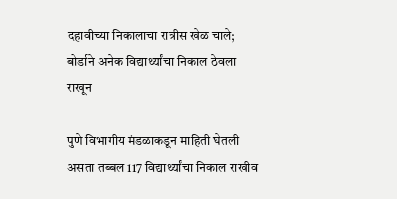दहावीच्या निकालाचा रात्रीस खेळ चाले; बोर्डाने अनेक विद्यार्थ्यांचा निकाल ठेवला राखून

पुणे विभागीय मंडळाकडून माहिती घेतली असता तब्बल 117 विद्यार्थ्यांचा निकाल राखीव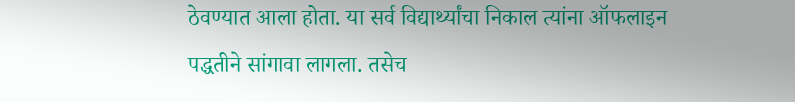ठेवण्यात आला होता. या सर्व विद्यार्थ्यांचा निकाल त्यांना ऑफलाइन पद्धतीने सांगावा लागला. तसेच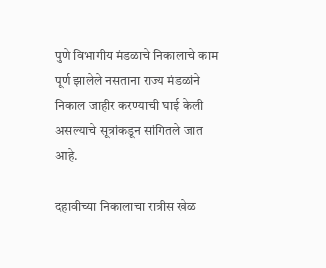पुणे विभागीय मंडळाचे निकालाचे काम पूर्ण झालेले नसताना राज्य मंडळांने निकाल जाहीर करण्याची घाई केली असल्याचे सूत्रांकडून सांगितले जात आहे.

दहावीच्या निकालाचा रात्रीस खेळ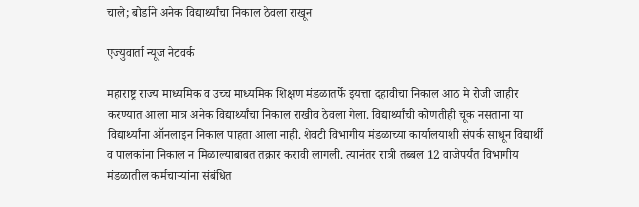चाले; बोर्डाने अनेक विद्यार्थ्यांचा निकाल ठेवला राखून

एज्युवार्ता न्यूज नेटवर्क

महाराष्ट्र राज्य माध्यमिक व उच्च माध्यमिक शिक्षण मंडळातर्फे इयत्ता दहावीचा निकाल आठ मे रोजी जाहीर करण्यात आला मात्र अनेक विद्यार्थ्यांचा निकाल राखीव ठेवला गेला. विद्यार्थ्यांची कोणतीही चूक नसताना या विद्यार्थ्यांना ऑनलाइन निकाल पाहता आला नाही. शेवटी विभागीय मंडळाच्या कार्यालयाशी संपर्क साधून विद्यार्थी व पालकांना निकाल न मिळाल्याबाबत तक्रार करावी लागली. त्यानंतर रात्री तब्बल 12 वाजेपर्यंत विभागीय मंडळातील कर्मचाऱ्यांना संबंधित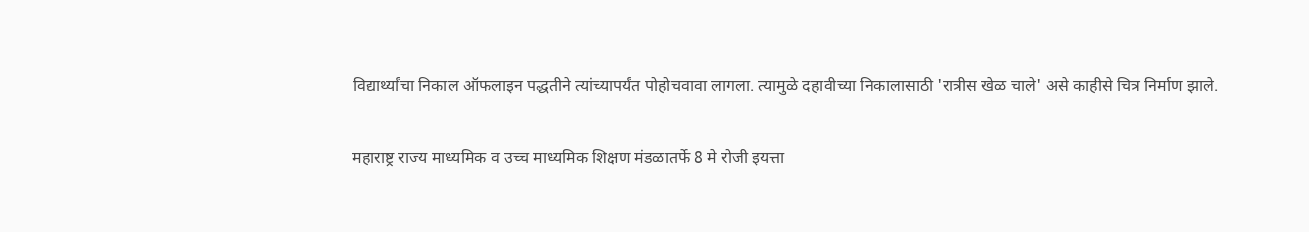विद्यार्थ्यांचा निकाल ऑफलाइन पद्धतीने त्यांच्यापर्यंत पोहोचवावा लागला. त्यामुळे दहावीच्या निकालासाठी 'रात्रीस खेळ चाले' असे काहीसे चित्र निर्माण झाले.

महाराष्ट्र राज्य माध्यमिक व उच्च माध्यमिक शिक्षण मंडळातर्फे 8 मे रोजी इयत्ता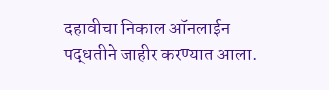दहावीचा निकाल ऑनलाईन पद्धतीने जाहीर करण्यात आला.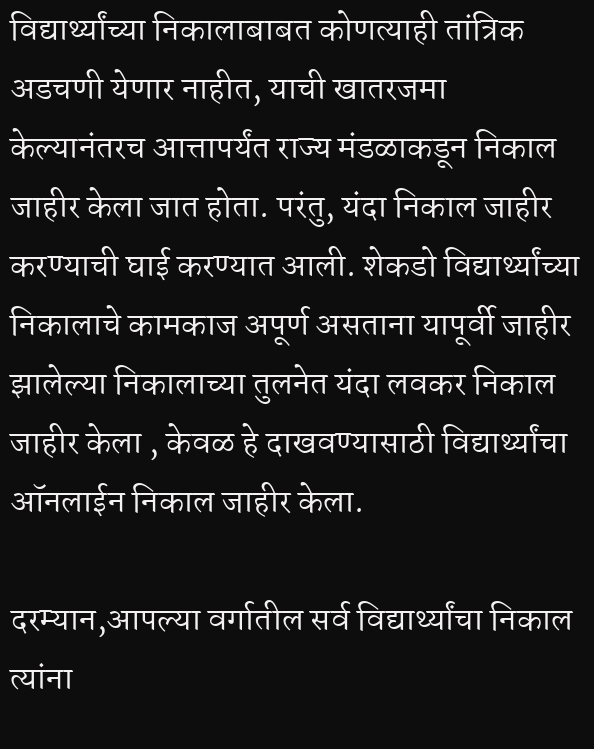विद्यार्थ्यांच्या निकालाबाबत कोणत्याही तांत्रिक अडचणी येणार नाहीत, याची खातरजमा केल्यानंतरच आत्तापर्यंत राज्य मंडळाकडून निकाल जाहीर केला जात होता. परंतु, यंदा निकाल जाहीर करण्याची घाई करण्यात आली. शेकडो विद्यार्थ्यांच्या निकालाचे कामकाज अपूर्ण असताना यापूर्वी जाहीर झालेल्या निकालाच्या तुलनेत यंदा लवकर निकाल जाहीर केला , केवळ हे दाखवण्यासाठी विद्यार्थ्यांचा ऑनलाईन निकाल जाहीर केला.

दरम्यान,आपल्या वर्गातील सर्व विद्यार्थ्यांचा निकाल त्यांना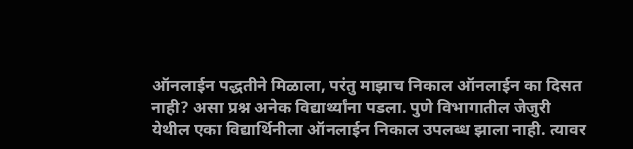ऑनलाईन पद्धतीने मिळाला, परंतु माझाच निकाल ऑनलाईन का दिसत नाही? असा प्रश्न अनेक विद्यार्थ्यांना पडला. पुणे विभागातील जेजुरी येथील एका विद्यार्थिनीला ऑनलाईन निकाल उपलब्ध झाला नाही. त्यावर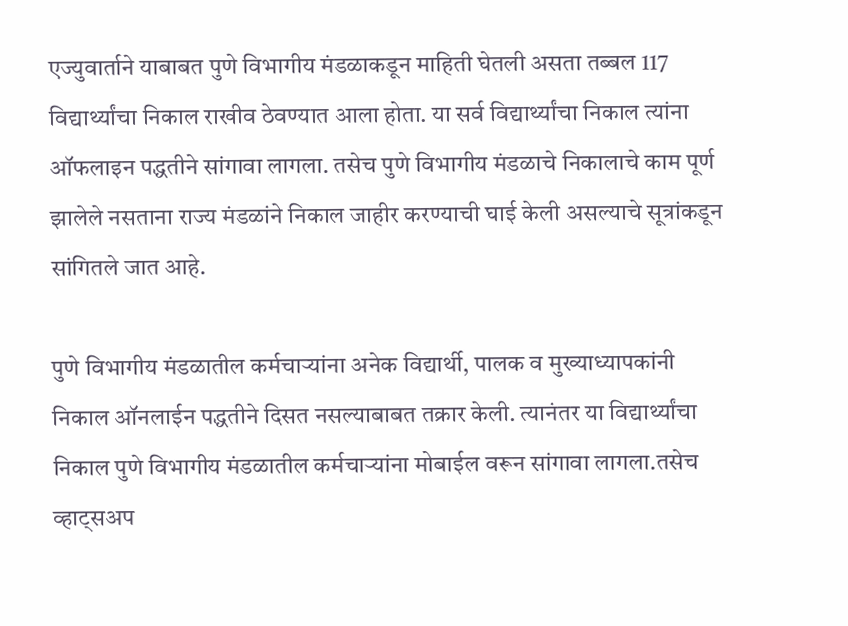एज्युवार्ताने याबाबत पुणे विभागीय मंडळाकडून माहिती घेतली असता तब्बल 117 विद्यार्थ्यांचा निकाल राखीव ठेवण्यात आला होता. या सर्व विद्यार्थ्यांचा निकाल त्यांना ऑफलाइन पद्धतीने सांगावा लागला. तसेच पुणे विभागीय मंडळाचे निकालाचे काम पूर्ण झालेले नसताना राज्य मंडळांने निकाल जाहीर करण्याची घाई केली असल्याचे सूत्रांकडून सांगितले जात आहे.

पुणे विभागीय मंडळातील कर्मचाऱ्यांना अनेक विद्यार्थी, पालक व मुख्याध्यापकांनी निकाल ऑनलाईन पद्धतीने दिसत नसल्याबाबत तक्रार केली. त्यानंतर या विद्यार्थ्यांचा निकाल पुणे विभागीय मंडळातील कर्मचाऱ्यांना मोबाईल वरून सांगावा लागला.तसेच व्हाट्सअप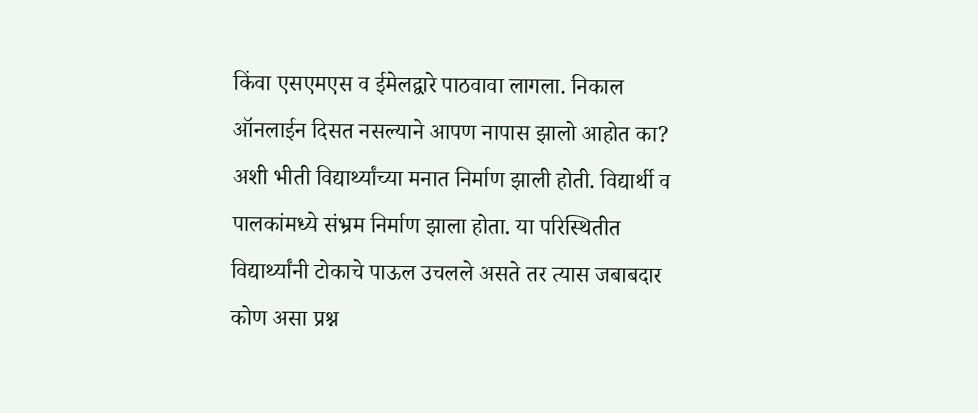किंवा एसएमएस व ईमेलद्वारे पाठवावा लागला. निकाल ऑनलाईन दिसत नसल्याने आपण नापास झालो आहोत का? अशी भीती विद्यार्थ्यांच्या मनात निर्माण झाली होती. विद्यार्थी व पालकांमध्ये संभ्रम निर्माण झाला होता. या परिस्थितीत विद्यार्थ्यांनी टोकाचे पाऊल उचलले असते तर त्यास जबाबदार कोण असा प्रश्न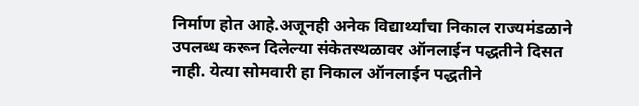निर्माण होत आहे.अजूनही अनेक विद्यार्थ्यांचा निकाल राज्यमंडळाने उपलब्ध करून दिलेल्या संकेतस्थळावर ऑनलाईन पद्धतीने दिसत नाही. येत्या सोमवारी हा निकाल ऑनलाईन पद्धतीने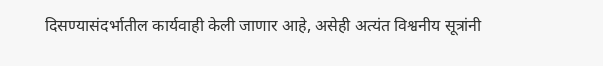दिसण्यासंदर्भातील कार्यवाही केली जाणार आहे, असेही अत्यंत विश्वनीय सूत्रांनी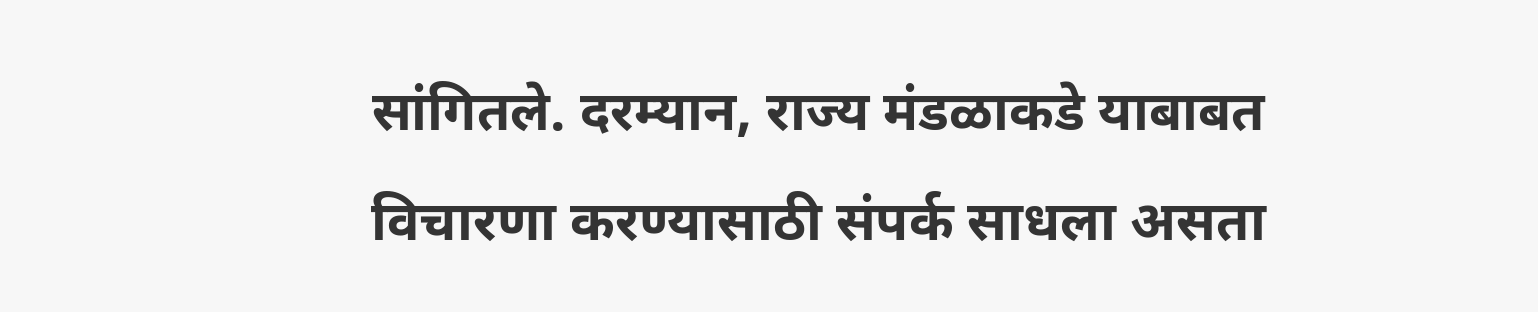सांगितले. दरम्यान, राज्य मंडळाकडे याबाबत विचारणा करण्यासाठी संपर्क साधला असता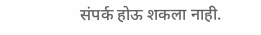संपर्क होऊ शकला नाही.